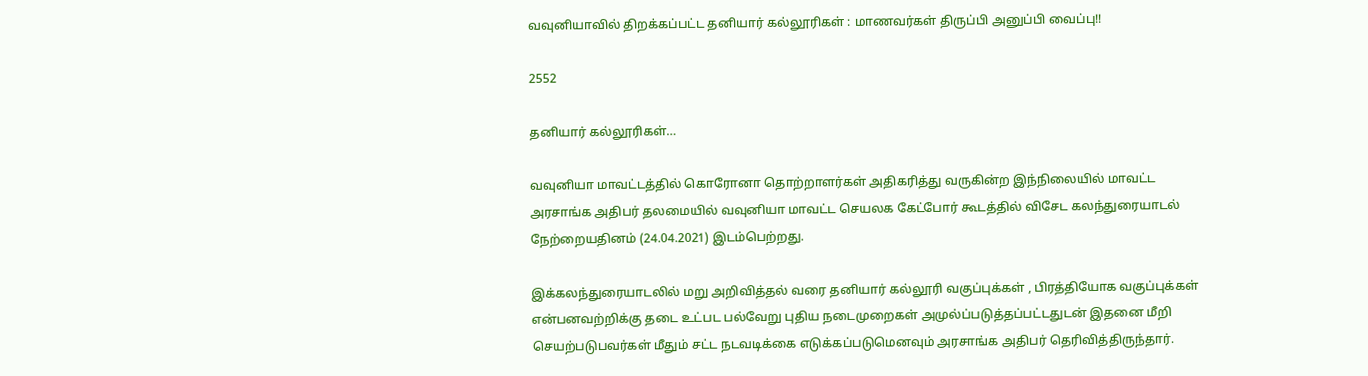வவுனியாவில் திறக்கப்பட்ட தனியார் கல்லூரிகள் : மாணவர்கள் திருப்பி அனுப்பி வைப்பு!!

2552

தனியார் கல்லூரிகள்…

வவுனியா மாவட்டத்தில் கொரோனா தொற்றாளர்கள் அதிகரித்து வருகின்ற இந்நிலையில் மாவட்ட அரசாங்க அதிபர் தலமையில் வவுனியா மாவட்ட செயலக கேட்போர் கூடத்தில் விசேட கலந்துரையாடல் நேற்றையதினம் (24.04.2021) இடம்பெற்றது.

இக்கலந்துரையாடலில் மறு அறிவித்தல் வரை தனியார் கல்லூரி வகுப்புக்கள் , பிரத்தியோக வகுப்புக்கள் என்பனவற்றிக்கு தடை உட்பட பல்வேறு புதிய நடைமுறைகள் அமுல்ப்படுத்தப்பட்டதுடன் இதனை மீறி செயற்படுபவர்கள் மீதும் சட்ட நடவடிக்கை எடுக்கப்படுமெனவும் அரசாங்க அதிபர் தெரிவித்திருந்தார்.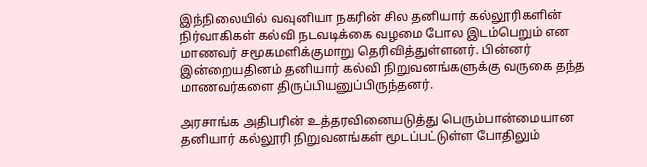இந்நிலையில் வவுனியா நகரின் சில தனியார் கல்லூரிகளின் நிர்வாகிகள் கல்வி நடவடிக்கை வழமை போல இடம்பெறும் என மாணவர் சமூகமளிக்குமாறு தெரிவித்துள்ளனர். பின்னர் இன்றையதினம் தனியார் கல்வி நிறுவனங்களுக்கு வருகை தந்த மாணவர்களை திருப்பியனுப்பிருந்தனர்.

அரசாங்க அதிபரின் உத்தரவினையடுத்து பெரும்பான்மையான தனியார் கல்லூரி நிறுவனங்கள் மூடப்பட்டுள்ள போதிலும்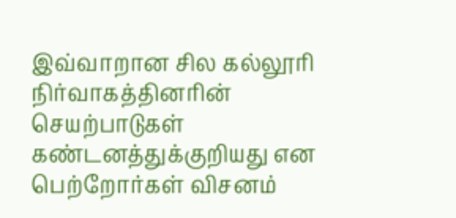இவ்வாறான சில கல்லூரி நிர்வாகத்தினரின் செயற்பாடுகள் கண்டனத்துக்குறியது என பெற்றோர்கள் விசனம்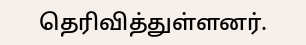தெரிவித்துள்ளனர்.